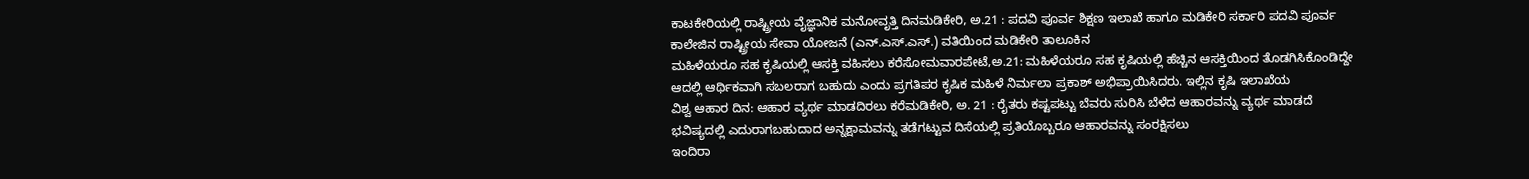ಕಾಟಕೇರಿಯಲ್ಲಿ ರಾಷ್ಟ್ರೀಯ ವೈಜ್ಞಾನಿಕ ಮನೋವೃತ್ತಿ ದಿನಮಡಿಕೇರಿ, ಅ.21 : ಪದವಿ ಪೂರ್ವ ಶಿಕ್ಷಣ ಇಲಾಖೆ ಹಾಗೂ ಮಡಿಕೇರಿ ಸರ್ಕಾರಿ ಪದವಿ ಪೂರ್ವ ಕಾಲೇಜಿನ ರಾಷ್ಟ್ರೀಯ ಸೇವಾ ಯೋಜನೆ (ಎನ್.ಎಸ್.ಎಸ್.) ವತಿಯಿಂದ ಮಡಿಕೇರಿ ತಾಲೂಕಿನ
ಮಹಿಳೆಯರೂ ಸಹ ಕೃಷಿಯಲ್ಲಿ ಆಸಕ್ತಿ ವಹಿಸಲು ಕರೆಸೋಮವಾರಪೇಟೆ,ಅ.21: ಮಹಿಳೆಯರೂ ಸಹ ಕೃಷಿಯಲ್ಲಿ ಹೆಚ್ಚಿನ ಆಸಕ್ತಿಯಿಂದ ತೊಡಗಿಸಿಕೊಂಡಿದ್ದೇ ಆದಲ್ಲಿ ಆರ್ಥಿಕವಾಗಿ ಸಬಲರಾಗ ಬಹುದು ಎಂದು ಪ್ರಗತಿಪರ ಕೃಷಿಕ ಮಹಿಳೆ ನಿರ್ಮಲಾ ಪ್ರಕಾಶ್ ಅಭಿಪ್ರಾಯಿಸಿದರು. ಇಲ್ಲಿನ ಕೃಷಿ ಇಲಾಖೆಯ
ವಿಶ್ವ ಆಹಾರ ದಿನ: ಆಹಾರ ವ್ಯರ್ಥ ಮಾಡದಿರಲು ಕರೆಮಡಿಕೇರಿ, ಅ. 21 : ರೈತರು ಕಷ್ಟಪಟ್ಟು ಬೆವರು ಸುರಿಸಿ ಬೆಳೆದ ಆಹಾರವನ್ನು ವ್ಯರ್ಥ ಮಾಡದೆ ಭವಿಷ್ಯದಲ್ಲಿ ಎದುರಾಗಬಹುದಾದ ಅನ್ನಕ್ಷಾಮವನ್ನು ತಡೆಗಟ್ಟುವ ದಿಸೆಯಲ್ಲಿ ಪ್ರತಿಯೊಬ್ಬರೂ ಆಹಾರವನ್ನು ಸಂರಕ್ಷಿಸಲು
ಇಂದಿರಾ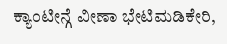ಕ್ಯಾಂಟೀನ್ಗೆ ವೀಣಾ ಭೇಟಿಮಡಿಕೇರಿ,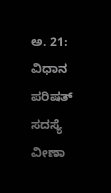ಅ. 21: ವಿಧಾನ ಪರಿಷತ್ ಸದಸ್ಯೆ ವೀಣಾ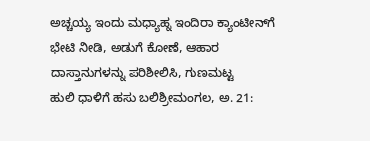ಅಚ್ಚಯ್ಯ ಇಂದು ಮಧ್ಯಾಹ್ನ ಇಂದಿರಾ ಕ್ಯಾಂಟೀನ್‍ಗೆ ಭೇಟಿ ನೀಡಿ, ಅಡುಗೆ ಕೋಣೆ, ಆಹಾರ ದಾಸ್ತಾನುಗಳನ್ನು ಪರಿಶೀಲಿಸಿ, ಗುಣಮಟ್ಟ
ಹುಲಿ ಧಾಳಿಗೆ ಹಸು ಬಲಿಶ್ರೀಮಂಗಲ, ಅ. 21: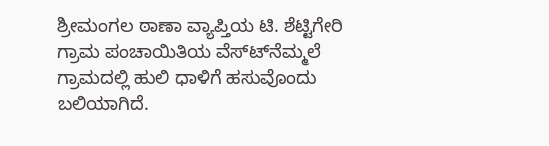ಶ್ರೀಮಂಗಲ ಠಾಣಾ ವ್ಯಾಪ್ತಿಯ ಟಿ. ಶೆಟ್ಟಿಗೇರಿ ಗ್ರಾಮ ಪಂಚಾಯಿತಿಯ ವೆಸ್ಟ್‍ನೆಮ್ಮಲೆ ಗ್ರಾಮದಲ್ಲಿ ಹುಲಿ ಧಾಳಿಗೆ ಹಸುವೊಂದು ಬಲಿಯಾಗಿದೆ.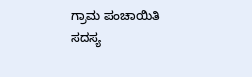ಗ್ರಾಮ ಪಂಚಾಯಿತಿ ಸದಸ್ಯ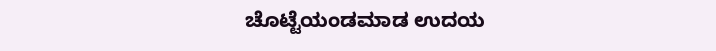ಚೊಟ್ಟೆಯಂಡಮಾಡ ಉದಯ